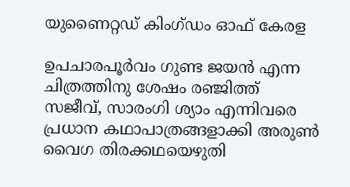യുണൈറ്റഡ് കിംഗ്ഡം ഓഫ് കേരള

ഉപചാരപൂർവം ഗുണ്ട ജയൻ എന്ന ചിത്രത്തിനു ശേഷം രഞ്ജിത്ത് സജീവ്, സാരംഗി ശ്യാം എന്നിവരെ പ്രധാന കഥാപാത്രങ്ങളാക്കി അരുൺ വൈഗ തിരക്കഥയെഴുതി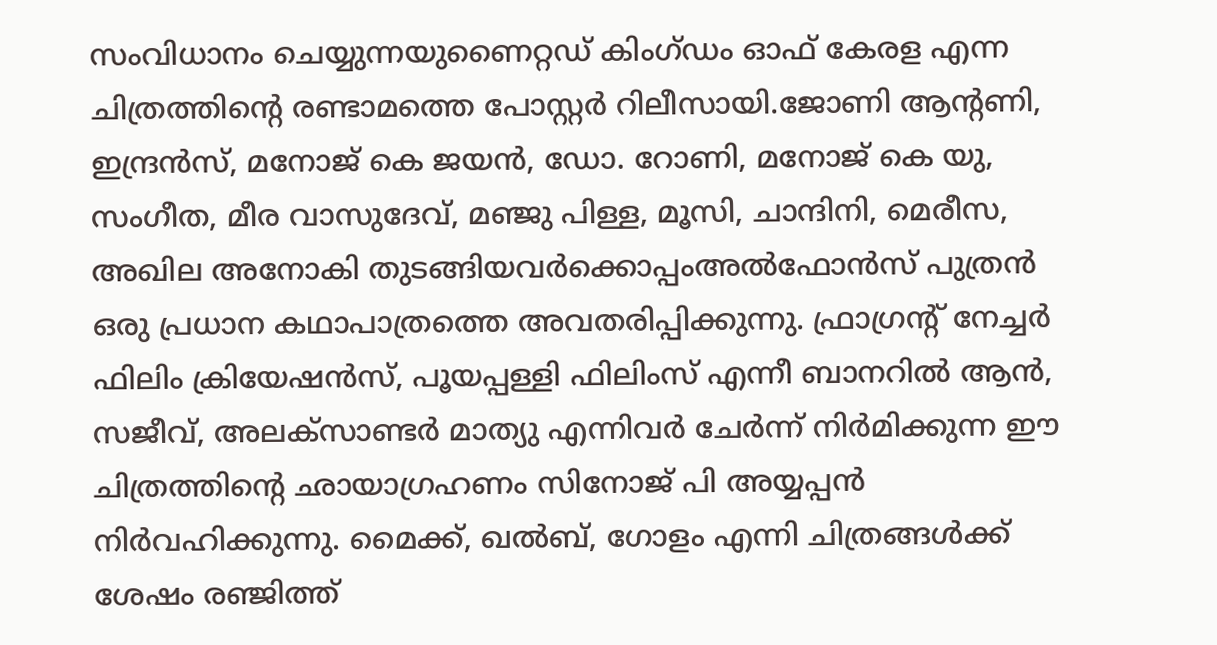സംവിധാനം ചെയ്യുന്നയുണൈറ്റഡ് കിംഗ്ഡം ഓഫ് കേരള എന്ന ചിത്രത്തിന്‍റെ രണ്ടാമത്തെ പോസ്റ്റർ റിലീസായി.ജോണി ആന്‍റണി, ഇന്ദ്രൻസ്, മനോജ് കെ ജയൻ, ഡോ. റോണി, മനോജ് കെ യു, സംഗീത, മീര വാസുദേവ്, മഞ്ജു പിള്ള, മൂസി, ചാന്ദിനി, മെരീസ, അഖില അനോകി തുടങ്ങിയവർക്കൊപ്പംഅൽഫോൻസ് പുത്രൻ ഒരു പ്രധാന കഥാപാത്രത്തെ അവതരിപ്പിക്കുന്നു. ഫ്രാഗ്രന്‍റ് നേച്ചർ ഫിലിം ക്രിയേഷൻസ്, പൂയപ്പള്ളി ഫിലിംസ് എന്നീ ബാനറിൽ ആൻ, സജീവ്, അലക്സാണ്ടർ മാത്യു എന്നിവർ ചേർന്ന് നിർമിക്കുന്ന ഈ ചിത്രത്തിന്‍റെ ഛായാഗ്രഹണം സിനോജ് പി അയ്യപ്പൻ നിർവഹിക്കുന്നു. മൈക്ക്, ഖൽബ്, ഗോളം എന്നി ചിത്രങ്ങൾക്ക് ശേഷം രഞ്ജിത്ത്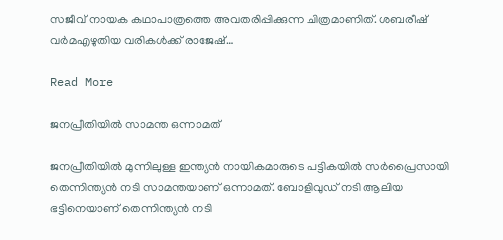സജീവ് നായക കഥാപാത്രത്തെ അവതരിപ്പിക്കുന്ന ചിത്രമാണിത്. ശബരീഷ് വർമഎഴുതിയ വരികൾക്ക് രാജേഷ്…

Read More

ജനപ്രീതിയിൽ സാമന്ത ഒന്നാമത്

ജനപ്രീതിയില്‍ മുന്നിലുള്ള ഇന്ത്യൻ നായികമാരുടെ പട്ടികയില്‍ സര്‍പ്രൈസായി തെന്നിന്ത്യൻ നടി സാമന്തയാണ് ഒന്നാമത്. ബോളിവുഡ് നടി ആലിയ ഭട്ടിനെയാണ് തെന്നിന്ത്യൻ നടി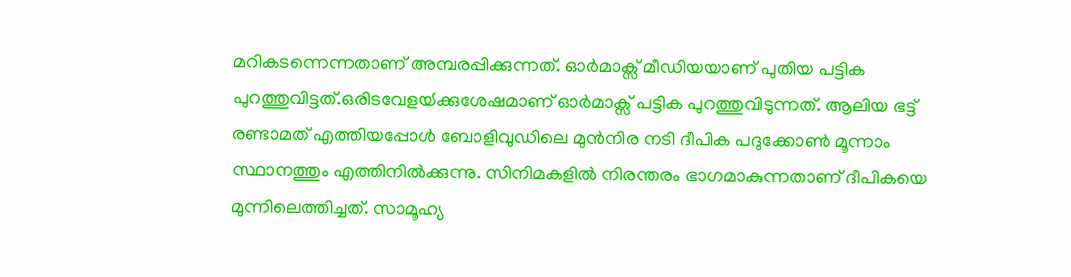മറികടന്നെന്നതാണ് അമ്പരപ്പിക്കുന്നത്. ഓര്‍മാക്സ് മീഡിയയാണ് പുതിയ പട്ടിക പുറത്തുവിട്ടത്.ഒരിടവേളയ്‍ക്കുശേഷമാണ് ഓര്‍മാക്സ് പട്ടിക പുറത്തുവിടുന്നത്. ആലിയ ഭട്ട് രണ്ടാമത് എത്തിയപ്പോള്‍ ബോളിവുഡിലെ മുൻനിര നടി ദീപിക പദുക്കോണ്‍ മൂന്നാം സ്ഥാനത്തും എത്തിനില്‍ക്കുന്നു. സിനിമകളില്‍ നിരന്തരം ഭാഗമാകുന്നതാണ് ദീപികയെ മുന്നിലെത്തിച്ചത്. സാമൂഹ്യ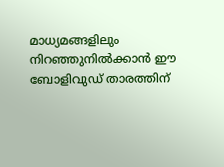മാധ്യമങ്ങളിലും നിറഞ്ഞുനില്‍ക്കാൻ ഈ ബോളിവുഡ് താരത്തിന്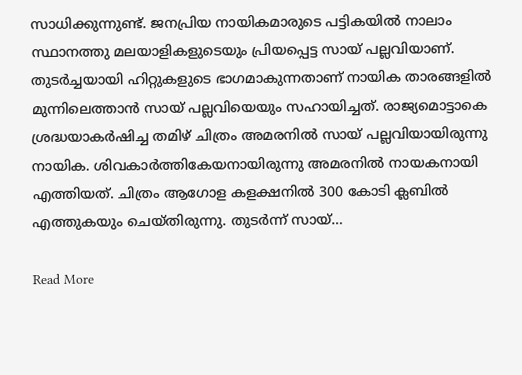സാധിക്കുന്നുണ്ട്. ജനപ്രിയ നായികമാരുടെ പട്ടികയില്‍ നാലാം സ്ഥാനത്തു മലയാളികളുടെയും പ്രിയപ്പെട്ട സായ് പല്ലവിയാണ്. തുടര്‍ച്ചയായി ഹിറ്റുകളുടെ ഭാഗമാകുന്നതാണ് നായിക താരങ്ങളില്‍ മുന്നിലെത്താൻ സായ് പല്ലവിയെയും സഹായിച്ചത്. രാജ്യമൊട്ടാകെ ശ്രദ്ധയാകര്‍ഷിച്ച തമിഴ് ചിത്രം അമരനില്‍ സായ് പല്ലവിയായിരുന്നു നായിക. ശിവകാര്‍ത്തികേയനായിരുന്നു അമരനില്‍ നായകനായി എത്തിയത്. ചിത്രം ആഗോള കളക്ഷനില്‍ 300 കോടി ക്ലബില്‍ എത്തുകയും ചെയ്‍തിരുന്നു. തുടര്‍ന്ന് സായ്…

Read More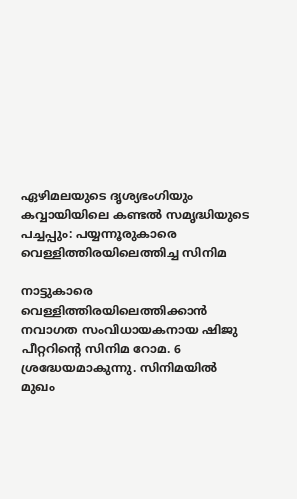ഏഴിമലയുടെ ദൃശ്യഭംഗിയും കവ്വായിയിലെ കണ്ടല്‍ സമൃദ്ധിയുടെ പച്ചപ്പും: പയ്യന്നൂരുകാരെ വെള്ളിത്തിരയിലെത്തിച്ച സിനിമ

നാട്ടുകാരെ വെള്ളിത്തിരയിലെത്തിക്കാൻ നവാഗത സംവിധായകനായ ഷിജു പീറ്ററിന്‍റെ സിനിമ റോമ. 6 ശ്രദ്ധേയമാകുന്നു. സിനിമയില്‍ മുഖം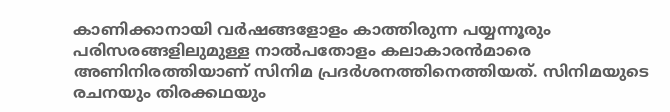കാണിക്കാനായി വര്‍ഷങ്ങളോളം കാത്തിരുന്ന പയ്യന്നൂരും പരിസരങ്ങളിലുമുള്ള നാല്‍പതോളം കലാകാരൻ‌മാരെ അണിനിരത്തിയാണ് സിനിമ പ്രദർശനത്തിനെത്തിയത്. സിനിമയുടെ രചനയും തിരക്കഥയും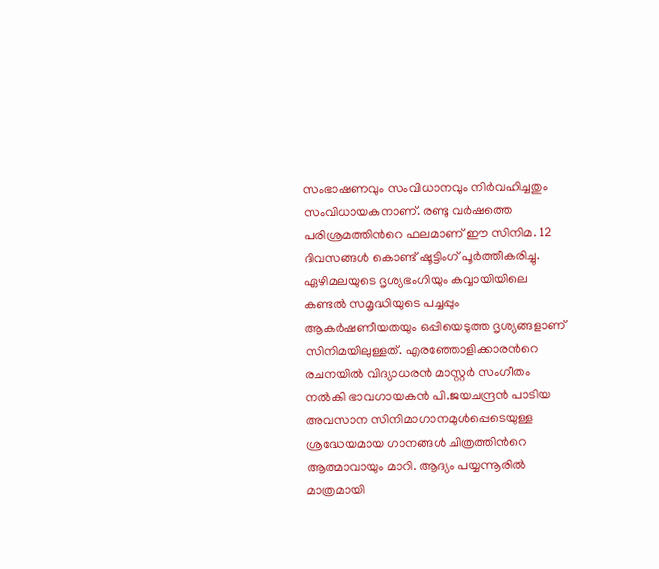സംഭാഷണവും സംവിധാനവും നിർവഹിച്ചതും സംവിധായകനാണ്. രണ്ടു വർഷത്തെ പരിശ്രമത്തിന്‍റെ ഫലമാണ് ഈ സിനിമ. 12 ദിവസങ്ങൾ കൊണ്ട് ഷൂട്ടിംഗ് പൂർത്തീകരിച്ചു. ഏഴിമലയുടെ ദൃശ്യഭംഗിയും കവ്വായിയിലെ കണ്ടല്‍ സമൃദ്ധിയുടെ പച്ചപ്പും ആകര്‍ഷണീയതയും ഒപ്പിയെടുത്ത ദൃശ്യങ്ങളാണ് സിനിമയിലുള്ളത്. എരഞ്ഞോളിക്കാരന്‍റെ രചനയില്‍ വിദ്യാധരന്‍ മാസ്റ്റര്‍ സംഗീതം നല്‍കി ഭാവഗായകന്‍ പി.ജയചന്ദ്രന്‍ പാടിയ അവസാന സിനിമാഗാനമുള്‍പ്പെടെയുള്ള ശ്രദ്ധേയമായ ഗാനങ്ങള്‍ ചിത്രത്തിന്‍റെ ആത്മാവായും മാറി. ആദ്യം പയ്യന്നൂരിൽ മാത്രമായി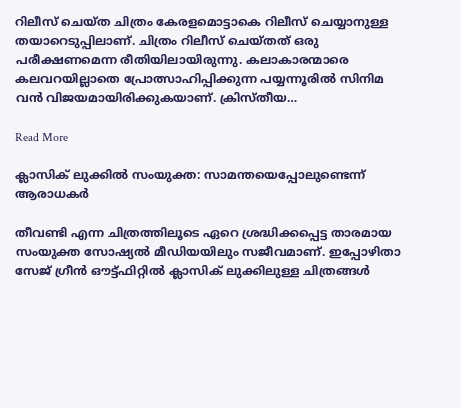റിലീസ് ചെയ്ത ചിത്രം കേരളമൊട്ടാകെ റിലീസ് ചെയ്യാനുള്ള തയാറെടുപ്പിലാണ്. ചിത്രം റിലീസ് ചെയ്തത് ഒരു പരീക്ഷണമെന്ന രീതിയിലായിരുന്നു. കലാകാരന്മാരെ കലവറയില്ലാതെ പ്രോത്സാഹിപ്പിക്കുന്ന പയ്യന്നൂരിൽ സിനിമ വൻ വിജയമായിരിക്കുകയാണ്. ക്രിസ്തീയ…

Read More

ക്ലാസിക് ലുക്കിൽ സംയുക്ത: സാമന്തയെപ്പോലുണ്ടെന്ന് ആരാധകർ

തീവണ്ടി എന്ന ചിത്രത്തിലൂടെ ഏറെ ശ്രദ്ധിക്കപ്പെട്ട താരമായ സംയുക്ത സോഷ്യല്‍ മീഡിയയിലും സജീവമാണ്. ഇപ്പോഴിതാ സേജ് ഗ്രീന്‍ ഔട്ട്ഫിറ്റില്‍ ക്ലാസിക് ലുക്കിലുള്ള ചിത്രങ്ങള്‍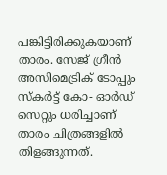പങ്കിട്ടിരിക്കുകയാണ് താരം. സേജ് ഗ്രീൻ അസിമെട്രിക് ടോപ്പും സ്കർട്ട് കോ- ഓര്‍ഡ് സെറ്റും ധരിച്ചാണ് താരം ചിത്രങ്ങളില്‍ തിളങ്ങുന്നത്.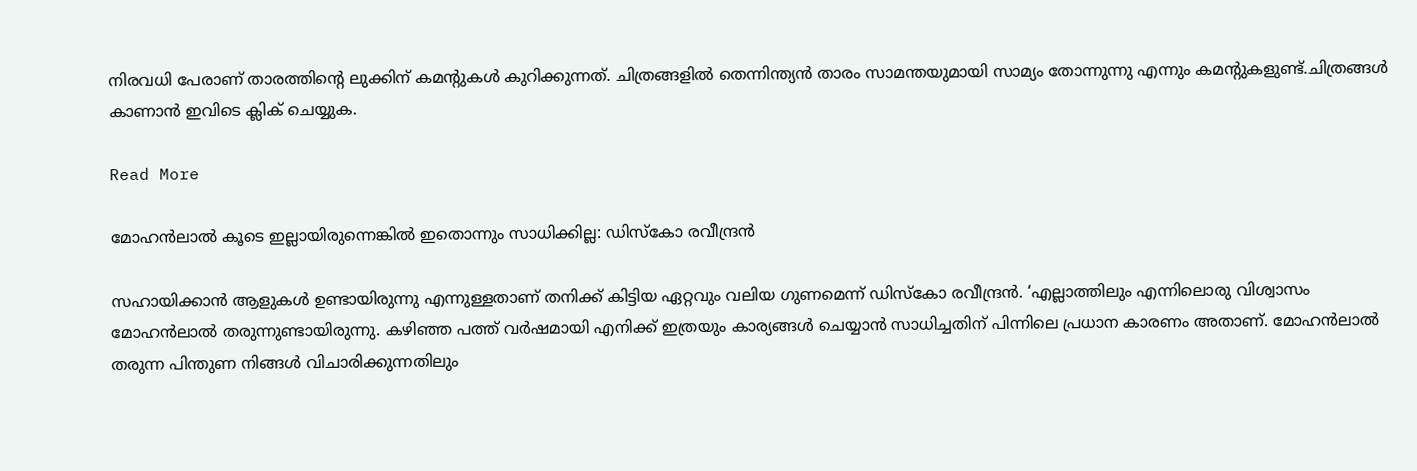നിരവധി പേരാണ് താരത്തിന്‍റെ ലുക്കിന് കമന്‍റുകള്‍ കുറിക്കുന്നത്. ചിത്രങ്ങളില്‍ തെന്നിന്ത്യന്‍ താരം സാമന്തയുമായി സാമ്യം തോന്നുന്നു എന്നും കമന്‍റുകളുണ്ട്.ചിത്രങ്ങൾ കാണാൻ ഇവിടെ ക്ലിക് ചെയ്യുക.

Read More

മോഹൻലാൽ കൂടെ ഇല്ലായിരുന്നെങ്കിൽ ഇതൊന്നും സാധിക്കില്ല: ഡിസ്കോ രവീന്ദ്രൻ

സഹായിക്കാന്‍ ആളുകള്‍ ഉണ്ടായിരുന്നു എന്നുള്ളതാണ് തനിക്ക് കിട്ടിയ ഏറ്റവും വലിയ ഗുണമെന്ന് ഡിസ്കോ രവീന്ദ്രന്‍. ‘എല്ലാത്തിലും എന്നിലൊരു വിശ്വാസം മോഹന്‍ലാല്‍ തരുന്നുണ്ടായിരുന്നു. കഴിഞ്ഞ പത്ത് വർഷമായി എനിക്ക് ഇത്രയും കാര്യങ്ങള്‍ ചെയ്യാന്‍ സാധിച്ചതിന് പിന്നിലെ പ്രധാന കാരണം അതാണ്. മോഹന്‍ലാല്‍ തരുന്ന പിന്തുണ നിങ്ങള്‍ വിചാരിക്കുന്നതിലും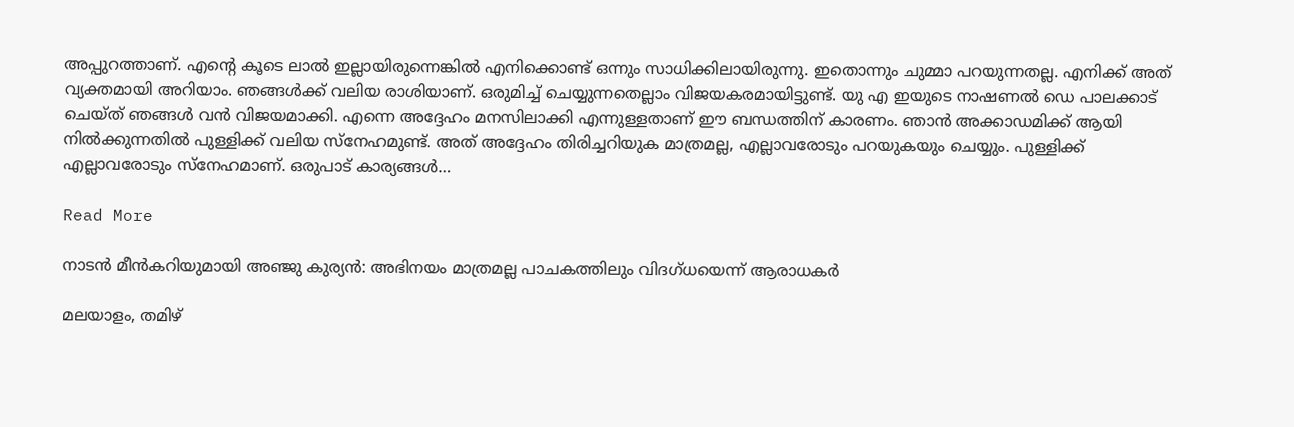അപ്പുറത്താണ്. എന്‍റെ കൂടെ ലാല്‍ ഇല്ലായിരുന്നെങ്കില്‍ എനിക്കൊണ്ട് ഒന്നും സാധിക്കിലായിരുന്നു. ഇതൊന്നും ചുമ്മാ പറയുന്നതല്ല. എനിക്ക് അത് വ്യക്തമായി അറിയാം. ഞങ്ങള്‍ക്ക് വലിയ രാശിയാണ്. ഒരുമിച്ച് ചെയ്യുന്നതെല്ലാം വിജയകരമായിട്ടുണ്ട്. യു എ ഇയുടെ നാഷണല്‍ ഡെ പാലക്കാട് ചെയ്ത് ഞങ്ങള്‍ വന്‍ വിജയമാക്കി. എന്നെ അദ്ദേഹം മനസിലാക്കി എന്നുള്ളതാണ് ഈ ബന്ധത്തിന് കാരണം. ഞാന്‍ അക്കാഡമിക്ക് ആയി നില്‍ക്കുന്നതില്‍ പുള്ളിക്ക് വലിയ സ്നേഹമുണ്ട്. അത് അദ്ദേഹം തിരിച്ചറിയുക മാത്രമല്ല, എല്ലാവരോടും പറയുകയും ചെയ്യും. പുള്ളിക്ക് എല്ലാവരോടും സ്നേഹമാണ്. ഒരുപാട് കാര്യങ്ങള്‍…

Read More

നാടന്‍ മീന്‍കറിയുമായി അഞ്ജു കുര്യന്‍: അഭിനയം മാത്രമല്ല പാചകത്തിലും വിദഗ്ധയെന്ന് ആരാധകർ

മലയാളം, തമിഴ്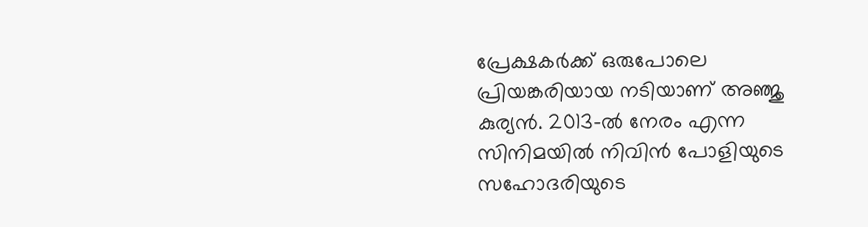പ്രേക്ഷകര്‍ക്ക് ഒരുപോലെ പ്രിയങ്കരിയായ നടിയാണ് അഞ്ജു കുര്യന്‍. 2013-ല്‍ നേരം എന്ന സിനിമയില്‍ നിവിന്‍ പോളിയുടെ സഹോദരിയുടെ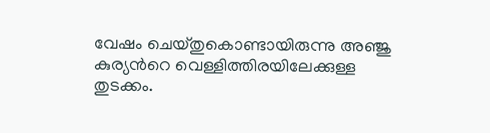വേഷം ചെയ്തുകൊണ്ടായിരുന്നു അഞ്ജു കുര്യന്‍റെ വെള്ളിത്തിരയിലേക്കുള്ള തുടക്കം.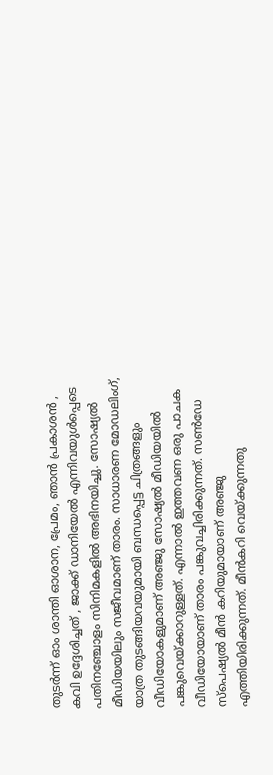തുടര്‍ന്ന് ഓം ശാന്തി ഓശാന, പ്രേമം, ഞാന്‍ പ്രകാശന്‍ , കവി ഉദ്ദേശിച്ചത് , ജാക്ക് ഡാനിയേല്‍ എന്നിവയുള്‍പ്പെടെ പതിനഞ്ചോളം സിനിമകളില്‍ അഭിനയിച്ചു. സോഷ്യൽ മീഡിയയിലും സജീവമാണ് താരം. സാധാരണ മോഡലിംഗ്, യാത്ര തുടങ്ങിയവയുമായി ബന്ധപ്പെട്ട ചിത്രങ്ങളും വീഡിയോകളുമാണ് അഞ്ജു സോഷ്യൽ മീഡിയയിൽ പങ്കുവെയ്ക്കാറുള്ളത്. എന്നാൽ ഇത്തവണ ഒരു പാചക വീഡിയോയാ‌ണ് താരം പങ്കുവച്ചിരിക്കുന്നത്. സൺഡേ സ്പെഷ്യൽ മീൻ കറിയുമായാണ് അഞ്ജു എത്തിയിരിക്കുന്നത്. മീൻകറി വെയ്ക്കുന്നതു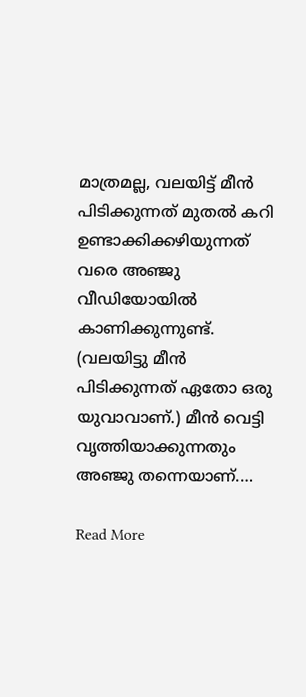മാത്രമല്ല, വലയിട്ട് മീന്‍ പിടിക്കുന്നത് മുതല്‍ കറി ഉണ്ടാക്കിക്കഴിയുന്നത് വരെ അഞ്ജു വീഡിയോയിൽ കാണിക്കുന്നുണ്ട്. (വലയിട്ടു മീൻ പിടിക്കുന്നത് ഏതോ ഒരു യുവാവാണ്.) മീൻ വെട്ടി വൃത്തിയാക്കുന്നതും അഞ്ജു തന്നെയാണ്.…

Read More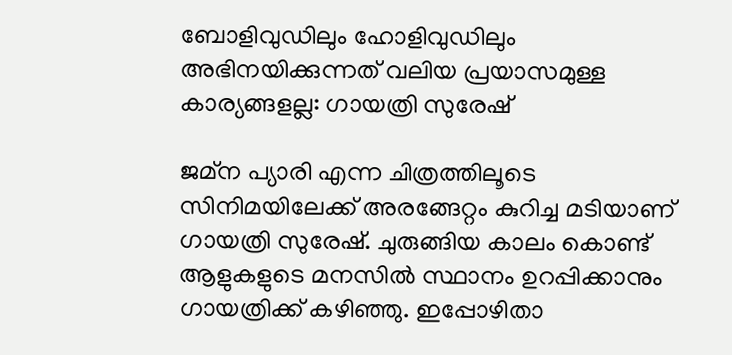ബോളിവുഡിലും ഹോളിവുഡിലും അഭിനയിക്കുന്നത് വലിയ പ്രയാസമുള്ള കാര്യങ്ങളല്ല: ഗായത്രി സുരേഷ്

ജമ്ന പ്യാരി എന്ന ചിത്രത്തിലൂടെ സിനിമയിലേക്ക് അരങ്ങേറ്റം കുറിച്ച മടിയാണ് ഗായത്രി സുരേഷ്. ചുരുങ്ങിയ കാലം കൊണ്ട് ആളുകളുടെ മനസിൽ സ്ഥാനം ഉറപ്പിക്കാനും ഗായത്രിക്ക് കഴിഞ്ഞു. ഇപ്പോഴിതാ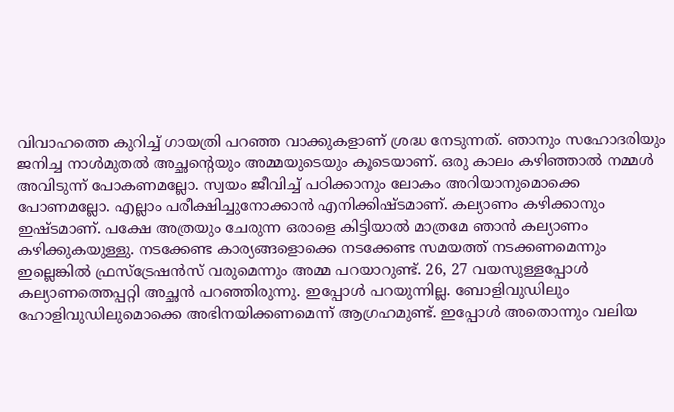വിവാഹത്തെ കുറിച്ച് ഗായത്രി പറഞ്ഞ വാക്കുകളാണ് ശ്രദ്ധ നേടുന്നത്. ഞാനും സഹോദരിയും ജനിച്ച നാൾമുതൽ അച്ഛന്‍റെയും അമ്മയുടെയും കൂടെയാണ്. ഒരു കാലം കഴിഞ്ഞാൽ നമ്മൾ അവിടുന്ന് പോകണമല്ലോ. സ്വയം ജീവിച്ച് പഠിക്കാനും ലോകം അറിയാനുമൊക്കെ പോണമല്ലോ. എല്ലാം പരീക്ഷിച്ചുനോക്കാൻ എനിക്കിഷ്ടമാണ്. കല്യാണം കഴിക്കാനും ഇഷ്ടമാണ്. പക്ഷേ അത്രയും ചേരുന്ന ഒരാളെ കിട്ടിയാൽ മാത്രമേ ഞാൻ കല്യാണം കഴിക്കുകയുള്ളു. നടക്കേണ്ട കാര്യങ്ങളൊക്കെ നടക്കേണ്ട സമയത്ത് നടക്കണമെന്നും ഇല്ലെങ്കിൽ ഫ്രസ്‌ട്രേഷൻസ് വരുമെന്നും അമ്മ പറയാറുണ്ട്. 26, 27 വയസുള്ളപ്പോൾ കല്യാണത്തെപ്പറ്റി അച്ഛൻ പറഞ്ഞിരുന്നു. ഇപ്പോൾ പറയുന്നില്ല. ബോളിവുഡിലും ഹോളിവുഡിലുമൊക്കെ അഭിനയിക്കണമെന്ന് ആഗ്രഹമുണ്ട്. ഇപ്പോൾ അതൊന്നും വലിയ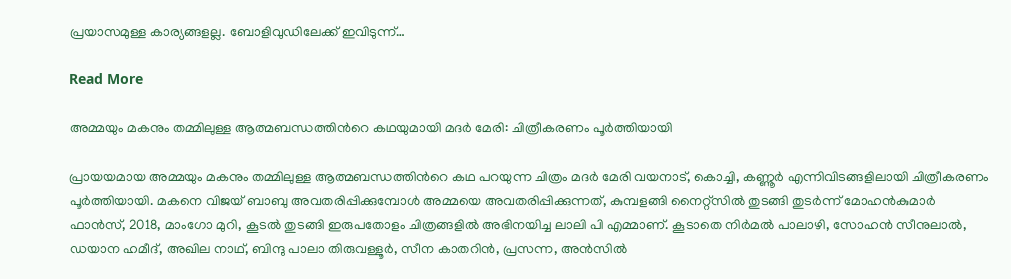പ്രയാസമുള്ള കാര്യങ്ങളല്ല. ബോളിവുഡിലേക്ക് ഇവിടുന്ന്…

Read More

അമ്മയും മകനും തമ്മിലുള്ള ആത്മബന്ധത്തിന്‍റെ കഥയുമായി മദർ മേരി: ചിത്രീകരണം പൂർത്തിയായി

പ്രായയമായ അമ്മയും മകനും തമ്മിലുള്ള ആത്മബന്ധത്തിന്‍റെ കഥ പറയുന്ന ചിത്രം മദർ മേരി വയനാട്, കൊച്ചി, കണ്ണൂർ എന്നിവിടങ്ങളിലായി ചിത്രീകരണം പൂർത്തിയായി. മകനെ വിജയ് ബാബു അവതരിപ്പിക്കുമ്പോൾ അമ്മയെ അവതരിപ്പിക്കുന്നത്, കുമ്പളങ്ങി നൈറ്റ്സിൽ തുടങ്ങി തുടർന്ന് മോഹൻകുമാർ ഫാൻസ്, 2018, മാംഗോ മുറി, കൂടൽ തുടങ്ങി ഇരുപതോളം ചിത്രങ്ങളിൽ അഭിനയിച്ച ലാലി പി എമ്മാണ്. കൂടാതെ നിർമൽ പാലാഴി, സോഹൻ സീനുലാൽ, ഡയാന ഹമീദ്, അഖില നാഥ്, ബിന്ദു പാലാ തിരുവള്ളൂർ, സീന കാതറിൻ, പ്രസന്ന, അൻസിൽ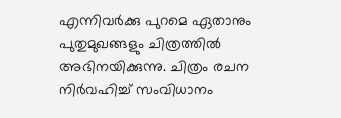എന്നിവർക്കു പുറമെ ഏതാനും പുതുമുഖങ്ങളും ചിത്രത്തിൽ അഭിനയിക്കുന്നു. ചിത്രം രചന നിർവഹിച്ച് സംവിധാനം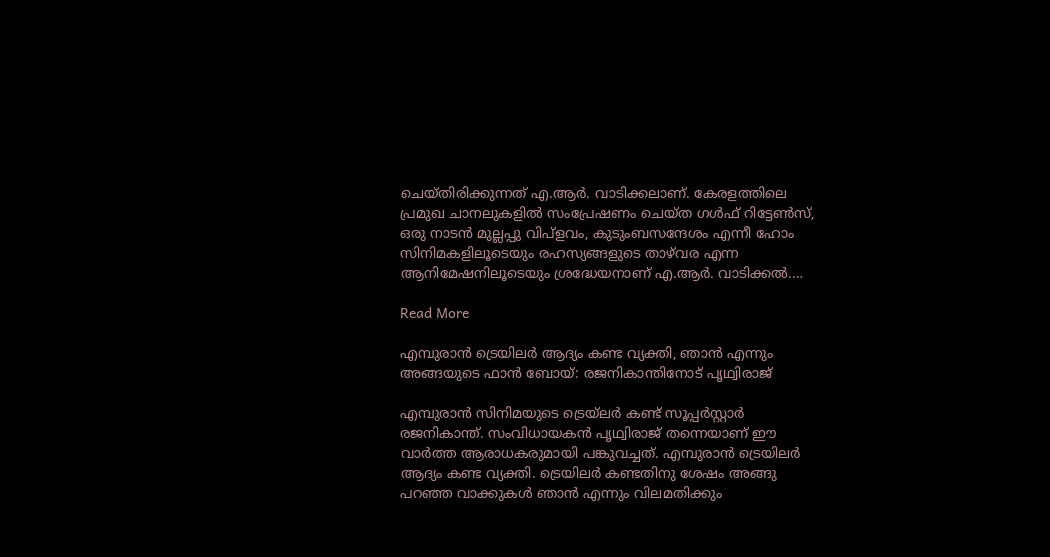ചെയ്തിരിക്കുന്നത് എ.ആർ. വാടിക്കലാണ്. കേരളത്തിലെ പ്രമുഖ ചാനലുകളിൽ സംപ്രേഷണം ചെയ്ത ഗൾഫ് റിട്ടേൺസ്, ഒരു നാടൻ മുല്ലപ്പു വിപ്ളവം, കുടുംബസന്ദേശം എന്നീ ഹോം സിനിമകളിലൂടെയും രഹസ്യങ്ങളുടെ താഴ്‌വര എന്ന ആനിമേഷനിലൂടെയും ശ്രദ്ധേയനാണ് എ.ആർ. വാടിക്കൽ.…

Read More

എമ്പുരാന്‍ ട്രെയിലര്‍ ആദ്യം കണ്ട വ്യക്തി, ഞാൻ എന്നും അങ്ങയുടെ ഫാന്‍ ബോയ്: രജനികാന്തിനോട് പൃഥ്വിരാജ്

എമ്പുരാന്‍ സിനിമയുടെ ട്രെയ്‌ലര്‍ കണ്ട് സൂപ്പര്‍സ്റ്റാര്‍ രജനികാന്ത്. സംവിധായകൻ പൃഥ്വിരാജ് തന്നെയാണ് ഈ വാര്‍ത്ത ആരാധകരുമായി പങ്കുവച്ചത്. എമ്പുരാന്‍ ട്രെയിലര്‍ ആദ്യം കണ്ട വ്യക്തി. ട്രെയിലര്‍ കണ്ടതിനു ശേഷം അങ്ങു പറഞ്ഞ വാക്കുകള്‍ ഞാന്‍ എന്നും വിലമതിക്കും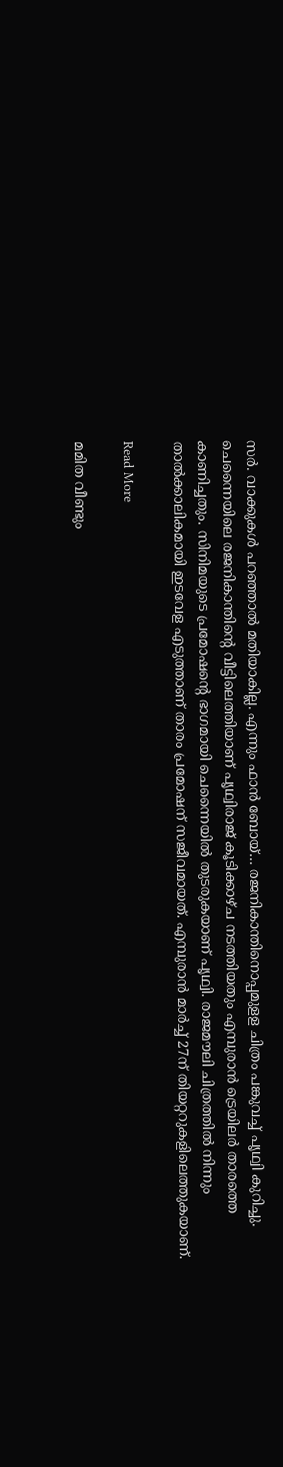സര്‍. വാക്കുകള്‍ പറഞ്ഞാല്‍ മതിയാകില്ല. എന്നും ഫാന്‍ ബോയ്… രജനികാന്തിനൊപ്പമുളള ചിത്രം പങ്കുവച്ച് പൃഥ്വി കുറിച്ചു. ചെന്നൈയിലെ രജനികാന്തിന്‍റെ വീട്ടിലെത്തിയാണ് പൃഥ്വിരാജ് കൂടിക്കാഴ്ച നടത്തിയതും എമ്പുരാന്‍ ട്രെയിലര്‍ താരത്തെ കാണിച്ചതും. സിനിമയുടെ പ്രമോഷന്‍റെ ഭാഗമായി ചെന്നൈയില്‍ തുടരുകയാണ് പൃഥ്വി. രാജമൗലി ചിത്രത്തില്‍ നിന്നും താല്‍ക്കാലികമായി ഇടവേള എടുത്താണ് താരം പ്രമോഷന് സജീവമായത്. എമ്പുരാന്‍ മാര്‍ച്ച് 27ന് തിയറ്ററുകളിലെത്തുകയാണ്.

Read More

മമിത വീണ്ടും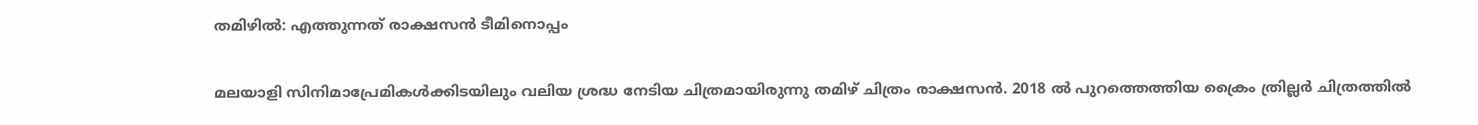തമിഴിൽ: എത്തുന്നത് രാക്ഷസൻ ടീമിനൊപ്പം

മലയാളി സിനിമാപ്രേമികള്‍ക്കിടയിലും വലിയ ശ്രദ്ധ നേടിയ ചിത്രമായിരുന്നു തമിഴ് ചിത്രം രാക്ഷസന്‍. 2018 ല്‍ പുറത്തെത്തിയ ക്രൈം ത്രില്ലര്‍ ചിത്രത്തില്‍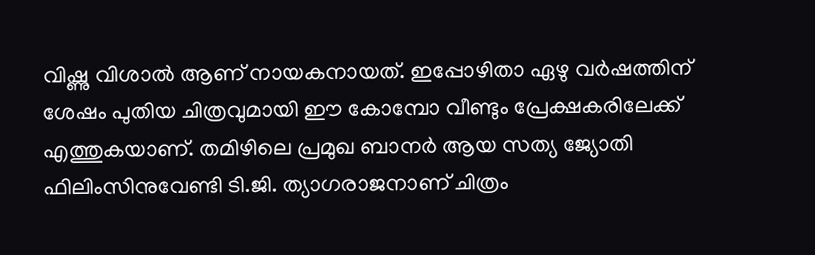വിഷ്ണു വിശാല്‍ ആണ് നായകനായത്. ഇപ്പോഴിതാ ഏഴു വര്‍ഷത്തിന് ശേഷം പുതിയ ചിത്രവുമായി ഈ കോമ്പോ വീണ്ടും പ്രേക്ഷകരിലേക്ക് എത്തുകയാണ്. തമിഴിലെ പ്രമുഖ ബാനര്‍ ആയ സത്യ ജ്യോതി ഫിലിംസിനുവേണ്ടി ടി.ജി. ത്യാഗരാജനാണ് ചിത്രം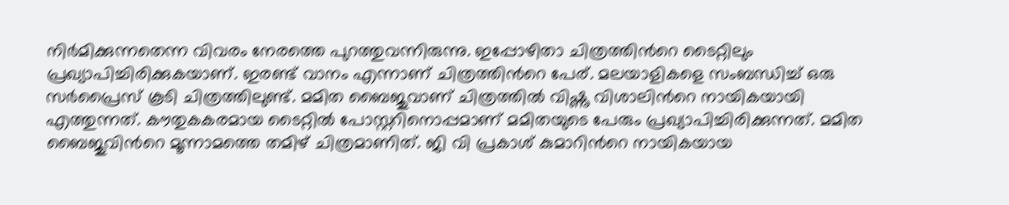നിര്‍മിക്കുന്നതെന്ന വിവരം നേരത്തെ പുറത്തുവന്നിരുന്നു. ഇപ്പോഴിതാ ചിത്രത്തിന്‍റെ ടൈറ്റിലും പ്രഖ്യാപിച്ചിരിക്കുകയാണ്. ഇരണ്ട് വാനം എന്നാണ് ചിത്രത്തിന്‍റെ പേര്. മലയാളികളെ സംബന്ധിച്ച് ഒരു സര്‍പ്രൈസ് കൂടി ചിത്രത്തിലുണ്ട്. മമിത ബൈജുവാണ് ചിത്രത്തില്‍ വിഷ്ണു വിശാലിന്‍റെ നായികയായി എത്തുന്നത്. കൗതുകകരമായ ടൈറ്റില്‍ പോസ്റ്ററിനൊപ്പമാണ് മമിതയുടെ പേരും പ്രഖ്യാപിച്ചിരിക്കുന്നത്. മമിത ബൈജുവിന്‍റെ മൂന്നാമത്തെ തമിഴ് ചിത്രമാണിത്. ജി വി പ്രകാശ് കുമാറിന്‍റെ നായികയായ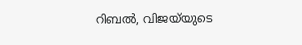റിബല്‍, വിജയ്‍യുടെ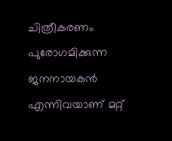ചിത്രീകരണം പുരോഗമിക്കുന്ന ജനനായകന്‍ എന്നിവയാണ് മറ്റ്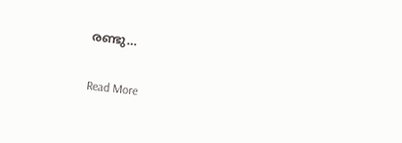രണ്ടു…

Read More